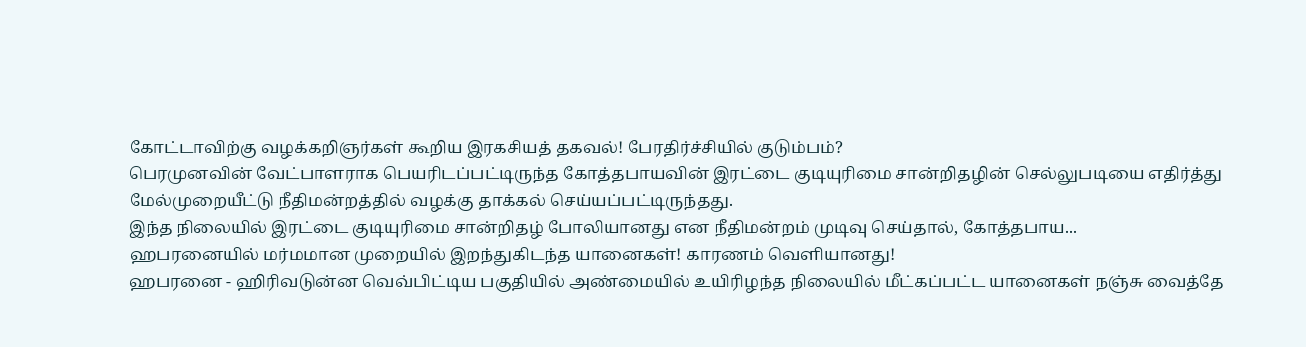கோட்டாவிற்கு வழக்கறிஞர்கள் கூறிய இரகசியத் தகவல்! பேரதிர்ச்சியில் குடும்பம்?
பெரமுனவின் வேட்பாளராக பெயரிடப்பட்டிருந்த கோத்தபாயவின் இரட்டை குடியுரிமை சான்றிதழின் செல்லுபடியை எதிர்த்து மேல்முறையீட்டு நீதிமன்றத்தில் வழக்கு தாக்கல் செய்யப்பட்டிருந்தது.
இந்த நிலையில் இரட்டை குடியுரிமை சான்றிதழ் போலியானது என நீதிமன்றம் முடிவு செய்தால், கோத்தபாய...
ஹபரனையில் மர்மமான முறையில் இறந்துகிடந்த யானைகள்! காரணம் வெளியானது!
ஹபரனை - ஹிரிவடுன்ன வெவ்பிட்டிய பகுதியில் அண்மையில் உயிரிழந்த நிலையில் மீட்கப்பட்ட யானைகள் நஞ்சு வைத்தே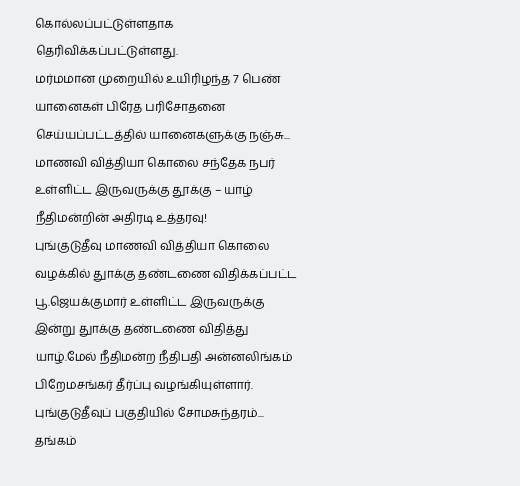கொல்லப்பட்டுள்ளதாக தெரிவிக்கப்பட்டுள்ளது.
மர்மமான முறையில் உயிரிழந்த 7 பெண் யானைகள் பிரேத பரிசோதனை செய்யப்பட்டத்தில் யானைகளுக்கு நஞ்சு...
மாணவி வித்தியா கொலை சந்தேக நபர் உள்ளிட்ட இருவருக்கு தூக்கு – யாழ் நீதிமன்றின் அதிரடி உத்தரவு!
புங்குடுதீவு மாணவி வித்தியா கொலை வழக்கில் துாக்கு தண்டணை விதிக்கப்பட்ட பூ.ஜெயக்குமார் உள்ளிட்ட இருவருக்கு இன்று துாக்கு தண்டணை விதித்து யாழ்.மேல் நீதிமன்ற நீதிபதி அன்னலிங்கம் பிறேமசங்கர் தீர்ப்பு வழங்கியுள்ளார்.
புங்குடுதீவுப் பகுதியில் சோமசுந்தரம்...
தங்கம்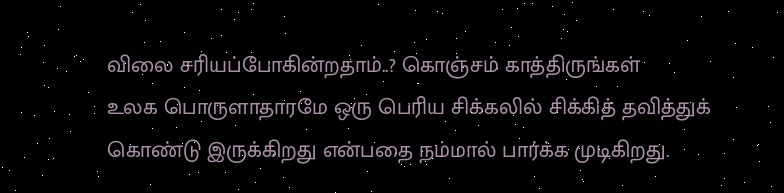விலை சரியப்போகின்றதாம்..? கொஞ்சம் காத்திருங்கள்
உலக பொருளாதாரமே ஒரு பெரிய சிக்கலில் சிக்கித் தவித்துக் கொண்டு இருக்கிறது என்பதை நம்மால் பார்க்க முடிகிறது.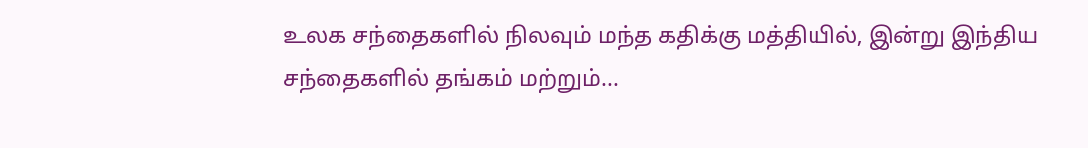உலக சந்தைகளில் நிலவும் மந்த கதிக்கு மத்தியில், இன்று இந்திய சந்தைகளில் தங்கம் மற்றும்...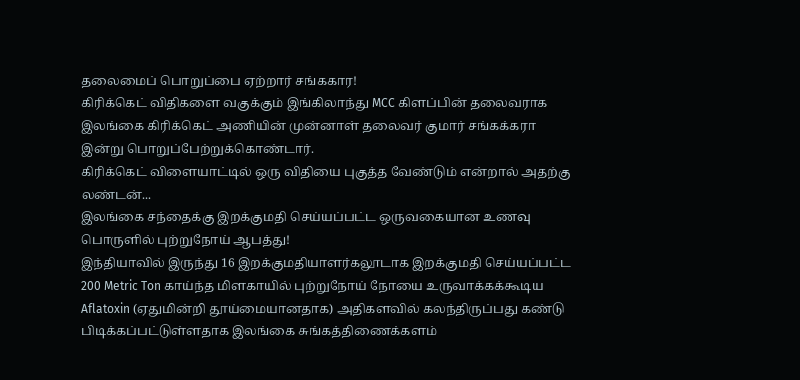தலைமைப் பொறுப்பை ஏற்றார் சங்ககார!
கிரிக்கெட் விதிகளை வகுக்கும் இங்கிலாந்து MCC கிளப்பின் தலைவராக இலங்கை கிரிக்கெட் அணியின் முன்னாள் தலைவர் குமார் சங்கக்கரா இன்று பொறுப்பேற்றுக்கொண்டார்.
கிரிக்கெட் விளையாட்டில் ஒரு விதியை புகுத்த வேண்டும் என்றால் அதற்கு லண்டன்...
இலங்கை சந்தைக்கு இறக்குமதி செய்யப்பட்ட ஒருவகையான உணவு பொருளில் புற்றுநோய் ஆபத்து!
இந்தியாவில் இருந்து 16 இறக்குமதியாளர்கலூடாக இறக்குமதி செய்யப்பட்ட 200 Metric Ton காய்ந்த மிளகாயில் புற்றுநோய் நோயை உருவாக்கக்கூடிய Aflatoxin (ஏதுமின்றி தூய்மையானதாக) அதிகளவில் கலந்திருப்பது கண்டு பிடிக்கப்பட்டுள்ளதாக இலங்கை சுங்கத்திணைக்களம்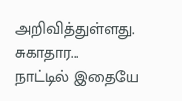அறிவித்துள்ளது.
சுகாதார...
நாட்டில் இதையே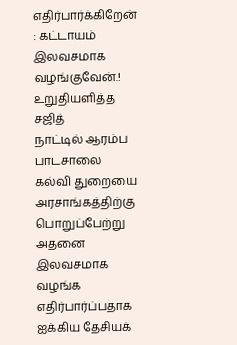எதிர்பார்க்கிறேன் : கட்டாயம் இலவசமாக வழங்குவேன்.! உறுதியளித்த சஜித்
நாட்டில் ஆரம்ப பாடசாலை கல்வி துறையை அரசாங்கத்திற்கு பொறுப்பேற்று அதனை இலவசமாக வழங்க எதிர்பார்ப்பதாக ஐக்கிய தேசியக்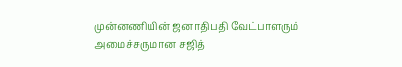முன்னணியின் ஜனாதிபதி வேட்பாளரும் அமைச்சருமான சஜித்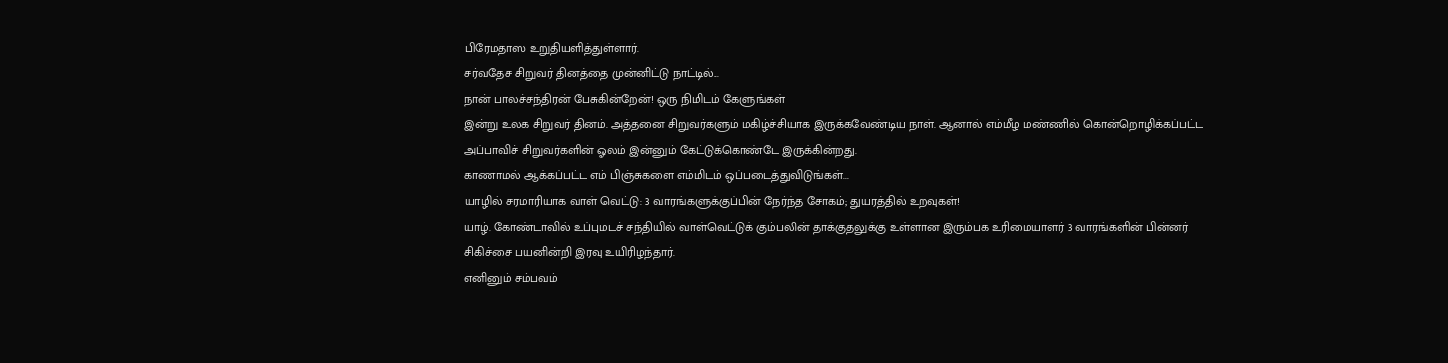பிரேமதாஸ உறுதியளித்துள்ளார்.
சர்வதேச சிறுவர் தினத்தை முன்னிட்டு நாட்டில்...
நான் பாலச்சந்திரன் பேசுகின்றேன்! ஒரு நிமிடம் கேளுங்கள்
இன்று உலக சிறுவர் தினம். அத்தனை சிறுவர்களும் மகிழ்ச்சியாக இருக்கவேண்டிய நாள். ஆனால் எம்மீழ மண்ணில் கொன்றொழிக்கப்பட்ட அப்பாவிச் சிறுவர்களின் ஓலம் இன்னும் கேட்டுக்கொண்டே இருக்கின்றது.
காணாமல் ஆக்கப்பட்ட எம் பிஞ்சுகளை எம்மிடம் ஒப்படைத்துவிடுங்கள்...
யாழில் சரமாரியாக வாள் வெட்டு: 3 வாரங்களுக்குப்பின் நேர்ந்த சோகம்; துயரத்தில் உறவுகள்!
யாழ். கோண்டாவில் உப்புமடச் சந்தியில் வாள்வெட்டுக் கும்பலின் தாக்குதலுக்கு உள்ளான இரும்பக உரிமையாளர் 3 வாரங்களின் பின்னர் சிகிச்சை பயனின்றி இரவு உயிரிழந்தார்.
எனினும் சம்பவம்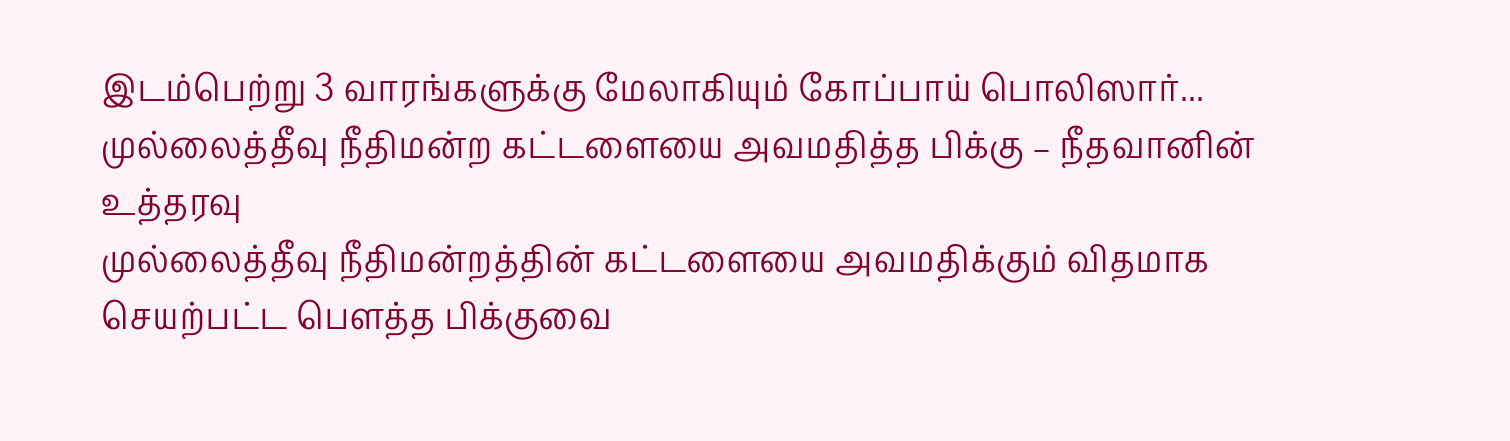இடம்பெற்று 3 வாரங்களுக்கு மேலாகியும் கோப்பாய் பொலிஸார்...
முல்லைத்தீவு நீதிமன்ற கட்டளையை அவமதித்த பிக்கு – நீதவானின் உத்தரவு
முல்லைத்தீவு நீதிமன்றத்தின் கட்டளையை அவமதிக்கும் விதமாக செயற்பட்ட பௌத்த பிக்குவை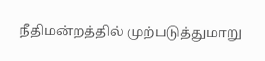நீதிமன்றத்தில் முற்படுத்துமாறு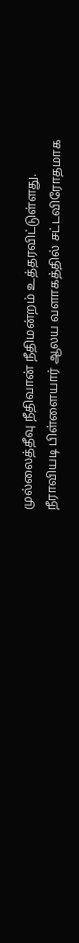முல்லைத்தீவு நீதிவான் நீதிமன்றம் உத்தரவிட்டுள்ளது.
நீராவியடி பிள்ளையார் ஆலய வளாகத்தில் சட்டவிரோதமாக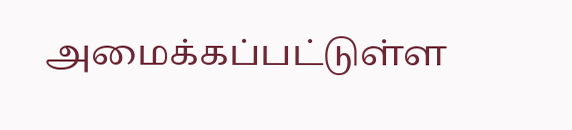அமைக்கப்பட்டுள்ள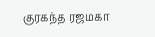குரகந்த ரஜமகா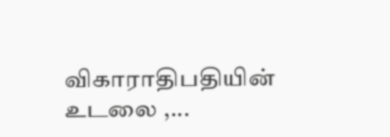விகாராதிபதியின் உடலை ,...